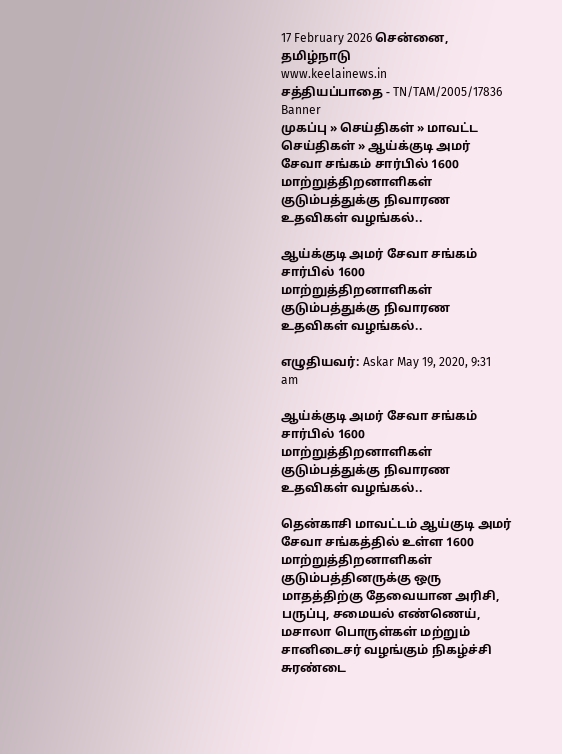17 February 2026 சென்னை, தமிழ்நாடு
www.keelainews.in
சத்தியப்பாதை - TN/TAM/2005/17836
Banner
முகப்பு » செய்திகள் » மாவட்ட செய்திகள் » ஆய்க்குடி அமர் சேவா சங்கம் சார்பில் 1600 மாற்றுத்திறனாளிகள் குடும்பத்துக்கு நிவாரண உதவிகள் வழங்கல்..

ஆய்க்குடி அமர் சேவா சங்கம் சார்பில் 1600 மாற்றுத்திறனாளிகள் குடும்பத்துக்கு நிவாரண உதவிகள் வழங்கல்..

எழுதியவர்: Askar May 19, 2020, 9:31 am

ஆய்க்குடி அமர் சேவா சங்கம் சார்பில் 1600 மாற்றுத்திறனாளிகள் குடும்பத்துக்கு நிவாரண உதவிகள் வழங்கல்..

தென்காசி மாவட்டம் ஆய்குடி அமர் சேவா சங்கத்தில் உள்ள 1600 மாற்றுத்திறனாளிகள் குடும்பத்தினருக்கு ஒரு மாதத்திற்கு தேவையான அரிசி, பருப்பு, சமையல் எண்ணெய், மசாலா பொருள்கள் மற்றும் சானிடைசர் வழங்கும் நிகழ்ச்சி சுரண்டை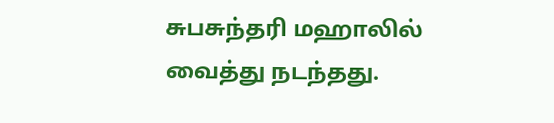சுபசுந்தரி மஹாலில் வைத்து நடந்தது.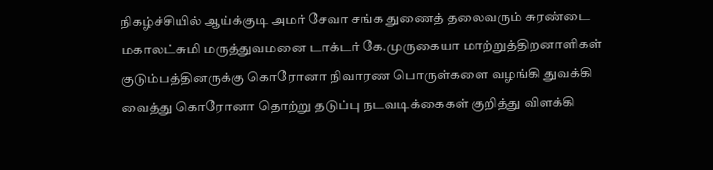நிகழ்ச்சியில் ஆய்க்குடி அமர் சேவா சங்க துணைத் தலைவரும் சுரண்டை மகாலட்சுமி மருத்துவமனை டாக்டர் கே.முருகையா மாற்றுத்திறனாளிகள் குடும்பத்தினருக்கு கொரோனா நிவாரண பொருள்களை வழங்கி துவக்கி வைத்து கொரோனா தொற்று தடுப்பு நடவடிக்கைகள் குறித்து விளக்கி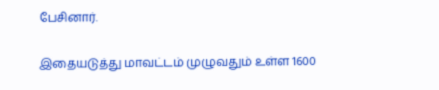பேசினார்.

இதையடுத்து மாவட்டம் முழுவதும் உள்ள 1600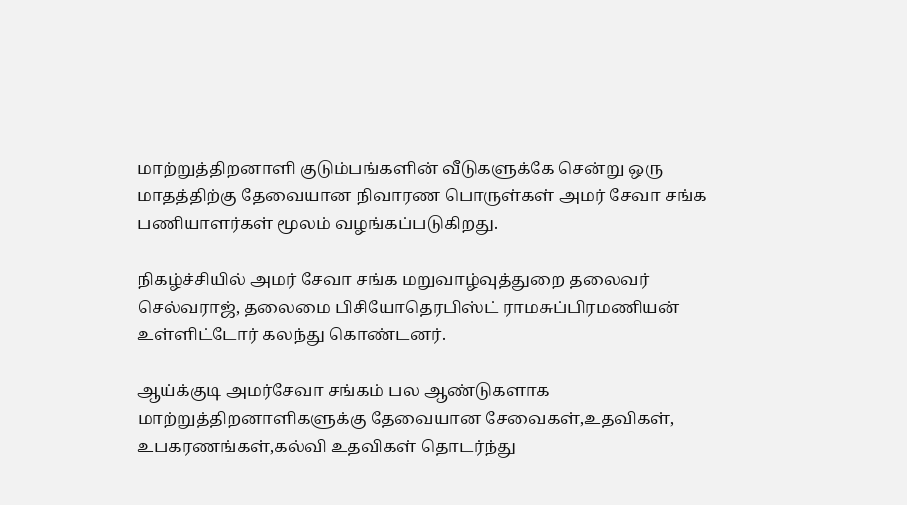மாற்றுத்திறனாளி குடும்பங்களின் வீடுகளுக்கே சென்று ஒரு மாதத்திற்கு தேவையான நிவாரண பொருள்கள் அமர் சேவா சங்க பணியாளர்கள் மூலம் வழங்கப்படுகிறது.

நிகழ்ச்சியில் அமர் சேவா சங்க மறுவாழ்வுத்துறை தலைவர் செல்வராஜ், தலைமை பிசியோதெரபிஸ்ட் ராமசுப்பிரமணியன் உள்ளிட்டோர் கலந்து கொண்டனர்.

ஆய்க்குடி அமர்சேவா சங்கம் பல ஆண்டுகளாக மாற்றுத்திறனாளிகளுக்கு தேவையான சேவைகள்,உதவிகள், உபகரணங்கள்,கல்வி உதவிகள் தொடர்ந்து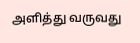அளித்து வருவது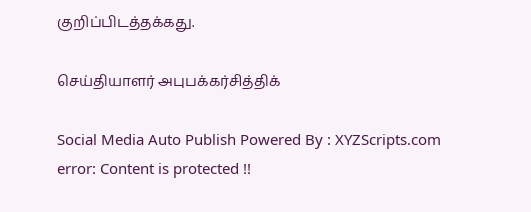குறிப்பிடத்தக்கது.

செய்தியாளர் அபுபக்கர்சித்திக்

Social Media Auto Publish Powered By : XYZScripts.com
error: Content is protected !!